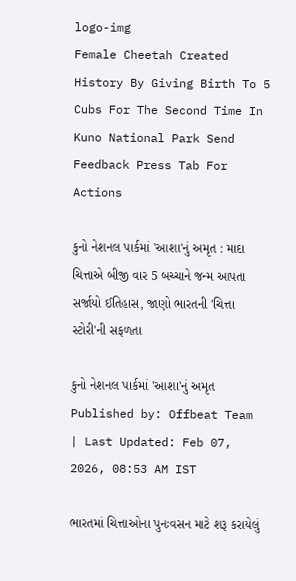logo-img
Female Cheetah Created History By Giving Birth To 5 Cubs For The Second Time In Kuno National Park Send Feedback Press Tab For Actions

કુનો નેશનલ પાર્કમાં 'આશા'નું અમૃત : માદા ચિત્તાએ બીજી વાર 5 બચ્ચાને જન્મ આપતા સર્જાયો ઈતિહાસ, જાણો ભારતની 'ચિત્તા સ્ટોરી'ની સફળતા

કુનો નેશનલ પાર્કમાં 'આશા'નું અમૃત
Published by: Offbeat Team
| Last Updated: Feb 07, 2026, 08:53 AM IST

ભારતમાં ચિત્તાઓના પુનઃવસન માટે શરૂ કરાયેલું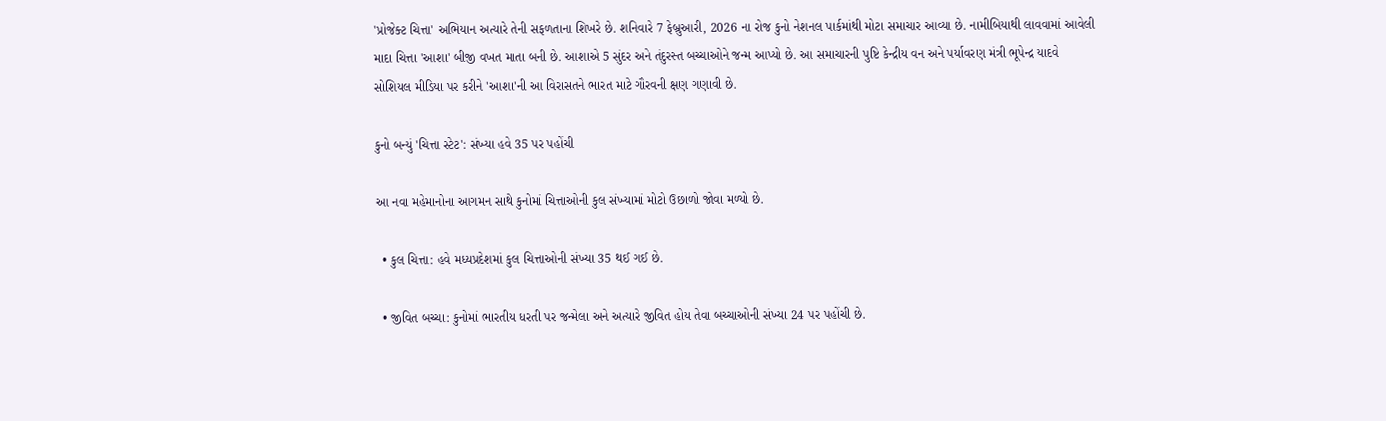'પ્રોજેક્ટ ચિત્તા' અભિયાન અત્યારે તેની સફળતાના શિખરે છે. શનિવારે 7 ફેબ્રુઆરી, 2026 ના રોજ કુનો નેશનલ પાર્કમાંથી મોટા સમાચાર આવ્યા છે. નામીબિયાથી લાવવામાં આવેલી માદા ચિત્તા 'આશા' બીજી વખત માતા બની છે. આશાએ 5 સુંદર અને તંદુરસ્ત બચ્ચાઓને જન્મ આપ્યો છે. આ સમાચારની પુષ્ટિ કેન્દ્રીય વન અને પર્યાવરણ મંત્રી ભૂપેન્દ્ર યાદવે સોશિયલ મીડિયા પર કરીને 'આશા'ની આ વિરાસતને ભારત માટે ગૌરવની ક્ષણ ગણાવી છે.

કુનો બન્યું 'ચિત્તા સ્ટેટ': સંખ્યા હવે 35 પર પહોંચી

આ નવા મહેમાનોના આગમન સાથે કુનોમાં ચિત્તાઓની કુલ સંખ્યામાં મોટો ઉછાળો જોવા મળ્યો છે.

  • કુલ ચિત્તા: હવે મધ્યપ્રદેશમાં કુલ ચિત્તાઓની સંખ્યા 35 થઈ ગઈ છે.

  • જીવિત બચ્ચા: કુનોમાં ભારતીય ધરતી પર જન્મેલા અને અત્યારે જીવિત હોય તેવા બચ્ચાઓની સંખ્યા 24 પર પહોંચી છે.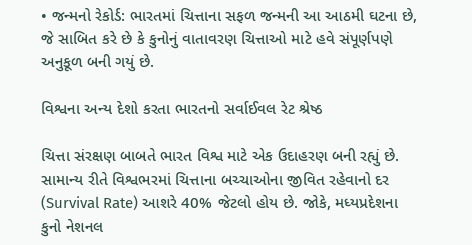• જન્મનો રેકોર્ડ: ભારતમાં ચિત્તાના સફળ જન્મની આ આઠમી ઘટના છે, જે સાબિત કરે છે કે કુનોનું વાતાવરણ ચિત્તાઓ માટે હવે સંપૂર્ણપણે અનુકૂળ બની ગયું છે.

વિશ્વના અન્ય દેશો કરતા ભારતનો સર્વાઈવલ રેટ શ્રેષ્ઠ

ચિત્તા સંરક્ષણ બાબતે ભારત વિશ્વ માટે એક ઉદાહરણ બની રહ્યું છે. સામાન્ય રીતે વિશ્વભરમાં ચિત્તાના બચ્ચાઓના જીવિત રહેવાનો દર (Survival Rate) આશરે 40% જેટલો હોય છે. જોકે, મધ્યપ્રદેશના કુનો નેશનલ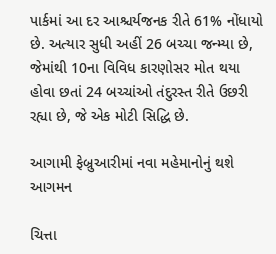પાર્કમાં આ દર આશ્ચર્યજનક રીતે 61% નોંધાયો છે. અત્યાર સુધી અહીં 26 બચ્ચા જન્મ્યા છે, જેમાંથી 10ના વિવિધ કારણોસર મોત થયા હોવા છતાં 24 બચ્ચાંઓ તંદુરસ્ત રીતે ઉછરી રહ્યા છે, જે એક મોટી સિદ્ધિ છે.

આગામી ફેબ્રુઆરીમાં નવા મહેમાનોનું થશે આગમન

ચિત્તા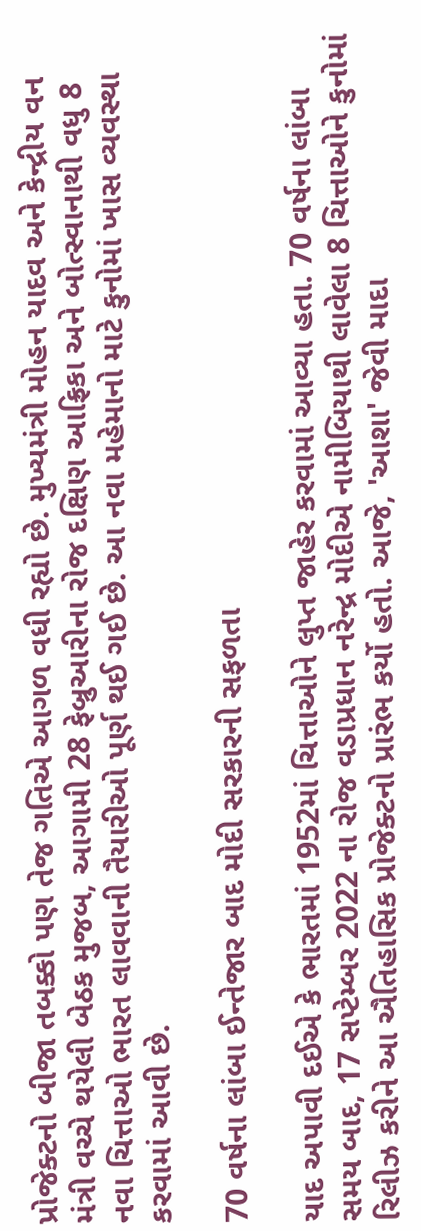પ્રોજેક્ટનો બીજા તબક્કો પણ તેજ ગતિએ આગળ વધી રહ્યો છે. મુખ્યમંત્રી મોહન યાદવ અને કેન્દ્રીય વન મંત્રી વચ્ચે થયેલી બેઠક મુજબ, આગામી 28 ફેબ્રુઆરીના રોજ દક્ષિણ આફ્રિકા અને બોત્સ્વાનાથી વધુ 8 નવા ચિત્તાઓ ભારત લાવવાની તૈયારીઓ પૂર્ણ થઈ ગઈ છે. આ નવા મહેમાનો માટે કુનોમાં ખાસ વ્યવસ્થા કરવામાં આવી છે.

70 વર્ષના લાંબા ઈન્તેજાર બાદ મોદી સરકારની સફળતા

યાદ અપાવી દઈએ કે ભારતમાં 1952માં ચિત્તાઓને લુપ્ત જાહેર કરવામાં આવ્યા હતા. 70 વર્ષના લાંબા સમય બાદ, 17 સપ્ટેમ્બર 2022 ના રોજ વડાપ્રધાન નરેન્દ્ર મોદીએ નામીબિયાથી લાવેલા 8 ચિત્તાઓને કુનોમાં રિલીઝ કરીને આ ઐતિહાસિક પ્રોજેક્ટનો પ્રારંભ કર્યો હતો. આજે, 'આશા' જેવી માદા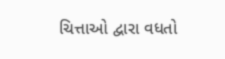ચિત્તાઓ દ્વારા વધતો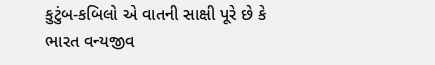કુટુંબ-કબિલો એ વાતની સાક્ષી પૂરે છે કે ભારત વન્યજીવ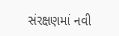સંરક્ષણમાં નવી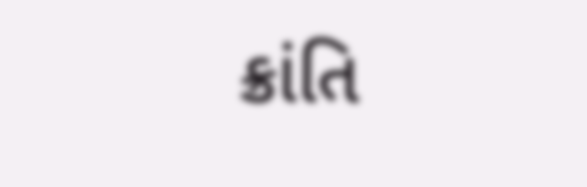ક્રાંતિ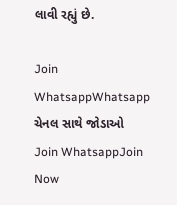લાવી રહ્યું છે.

Join WhatsappWhatsapp ચેનલ સાથે જોડાઓ
Join WhatsappJoin Now